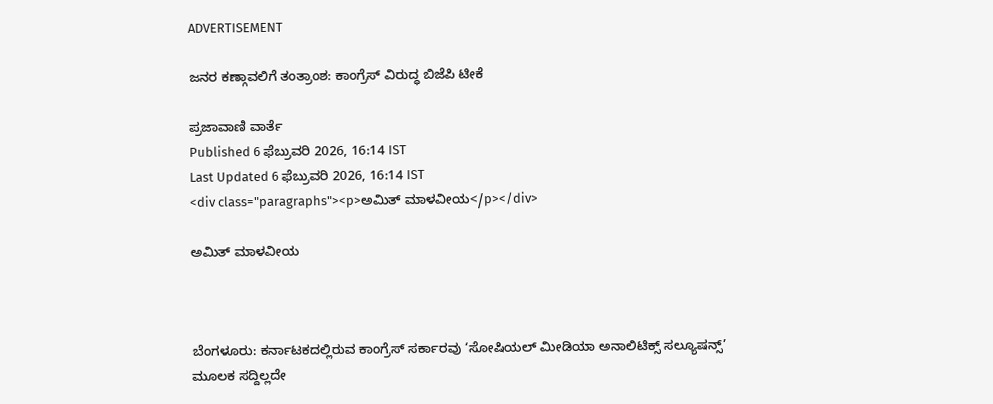ADVERTISEMENT

ಜನರ ಕಣ್ಗಾವಲಿಗೆ ತಂತ್ರಾಂಶ: ಕಾಂಗ್ರೆಸ್‌ ವಿರುದ್ಧ ಬಿಜೆಪಿ ಟೀಕೆ

ಪ್ರಜಾವಾಣಿ ವಾರ್ತೆ
Published 6 ಫೆಬ್ರುವರಿ 2026, 16:14 IST
Last Updated 6 ಫೆಬ್ರುವರಿ 2026, 16:14 IST
<div class="paragraphs"><p>ಅಮಿತ್ ಮಾಳವೀಯ</p></div>

ಅಮಿತ್ ಮಾಳವೀಯ



ಬೆಂಗಳೂರು: ಕರ್ನಾಟಕದಲ್ಲಿರುವ ಕಾಂಗ್ರೆಸ್‌ ಸರ್ಕಾರವು ‘ಸೋಷಿಯಲ್‌ ಮೀಡಿಯಾ ಅನಾಲಿಟಿಕ್ಸ್‌ ಸಲ್ಯೂಷನ್ಸ್‌’ ಮೂಲಕ ಸದ್ದಿಲ್ಲದೇ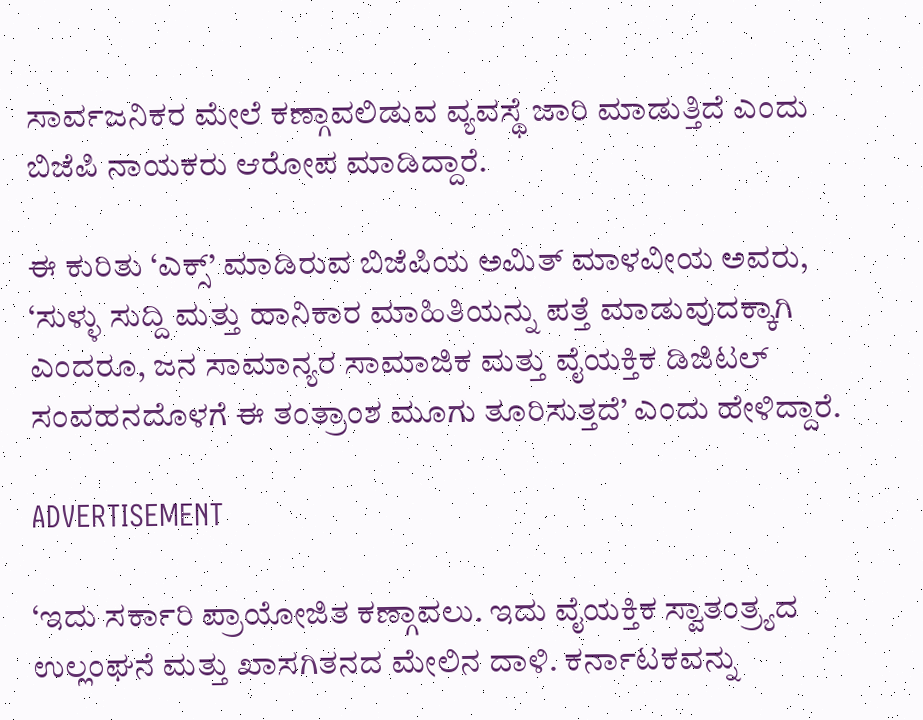ಸಾರ್ವಜನಿಕರ ಮೇಲೆ ಕಣ್ಗಾವಲಿಡುವ ವ್ಯವಸ್ಥೆ ಜಾರಿ ಮಾಡುತ್ತಿದೆ ಎಂದು ಬಿಜೆಪಿ ನಾಯಕರು ಆರೋಪ ಮಾಡಿದ್ದಾರೆ.

ಈ ಕುರಿತು ‘ಎಕ್ಸ್‌’ ಮಾಡಿರುವ ಬಿಜೆಪಿಯ ಅಮಿತ್ ಮಾಳವೀಯ ಅವರು, ‘ಸುಳ್ಳು ಸುದ್ದಿ ಮತ್ತು ಹಾನಿಕಾರ ಮಾಹಿತಿಯನ್ನು ಪತ್ತೆ ಮಾಡುವುದಕ್ಕಾಗಿ ಎಂದರೂ, ಜನ ಸಾಮಾನ್ಯರ ಸಾಮಾಜಿಕ ಮತ್ತು ವೈಯಕ್ತಿಕ ಡಿಜಿಟಲ್‌ ಸಂವಹನದೊಳಗೆ ಈ ತಂತ್ರಾಂಶ ಮೂಗು ತೂರಿಸುತ್ತದೆ’ ಎಂದು ಹೇಳಿದ್ದಾರೆ.

ADVERTISEMENT

‘ಇದು ಸರ್ಕಾರಿ ಪ್ರಾಯೋಜಿತ ಕಣ್ಗಾವಲು. ಇದು ವೈಯಕ್ತಿಕ ಸ್ವಾತಂತ್ರ್ಯದ ಉಲ್ಲಂಘನೆ ಮತ್ತು ಖಾಸಗಿತನದ ಮೇಲಿನ ದಾಳಿ. ಕರ್ನಾಟಕವನ್ನು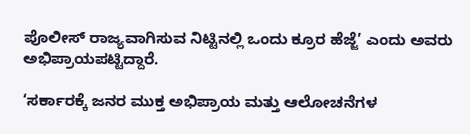ಪೊಲೀಸ್‌ ರಾಜ್ಯವಾಗಿಸುವ ನಿಟ್ಟಿನಲ್ಲಿ ಒಂದು ಕ್ರೂರ ಹೆಜ್ಜೆ’ ಎಂದು ಅವರು ಅಭಿಪ್ರಾಯಪಟ್ಟಿದ್ದಾರೆ.

‘ಸರ್ಕಾರಕ್ಕೆ ಜನರ ಮುಕ್ತ ಅಭಿಪ್ರಾಯ ಮತ್ತು ಆಲೋಚನೆಗಳ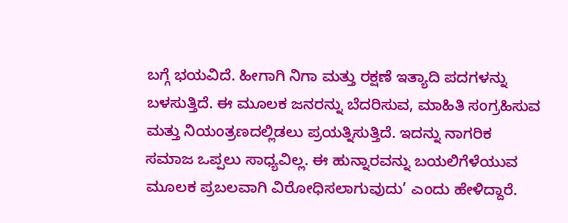ಬಗ್ಗೆ ಭಯವಿದೆ. ಹೀಗಾಗಿ ನಿಗಾ ಮತ್ತು ರಕ್ಷಣೆ ಇತ್ಯಾದಿ ಪದಗಳನ್ನು ಬಳಸುತ್ತಿದೆ. ಈ ಮೂಲಕ ಜನರನ್ನು ಬೆದರಿಸುವ, ಮಾಹಿತಿ ಸಂಗ್ರಹಿಸುವ ಮತ್ತು ನಿಯಂತ್ರಣದಲ್ಲಿಡಲು ಪ್ರಯತ್ನಿಸುತ್ತಿದೆ. ಇದನ್ನು ನಾಗರಿಕ ಸಮಾಜ ಒಪ್ಪಲು ಸಾಧ್ಯವಿಲ್ಲ. ಈ ಹುನ್ನಾರವನ್ನು ಬಯಲಿಗೆಳೆಯುವ ಮೂಲಕ ಪ್ರಬಲವಾಗಿ ವಿರೋಧಿಸಲಾಗುವುದು’ ಎಂದು ಹೇಳಿದ್ದಾರೆ.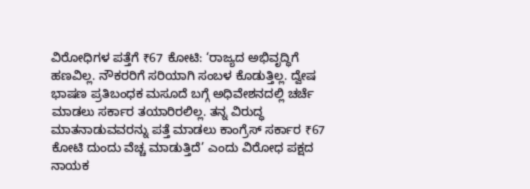ವಿರೋಧಿಗಳ ಪತ್ತೆಗೆ ₹67 ಕೋಟಿ: ‘ರಾಜ್ಯದ ಅಭಿವೃದ್ಧಿಗೆ ಹಣವಿಲ್ಲ. ನೌಕರರಿಗೆ ಸರಿಯಾಗಿ ಸಂಬಳ ಕೊಡುತ್ತಿಲ್ಲ. ದ್ವೇಷ ಭಾಷಣ ಪ್ರತಿಬಂಧಕ ಮಸೂದೆ ಬಗ್ಗೆ ಅಧಿವೇಶನದಲ್ಲಿ ಚರ್ಚೆ ಮಾಡಲು ಸರ್ಕಾರ ತಯಾರಿರಲಿಲ್ಲ. ತನ್ನ ವಿರುದ್ಧ ಮಾತನಾಡುವವರನ್ನು ಪತ್ತೆ ಮಾಡಲು ಕಾಂಗ್ರೆಸ್‌ ಸರ್ಕಾರ ₹67 ಕೋಟಿ ದುಂದು ವೆಚ್ಚ ಮಾಡುತ್ತಿದೆ’ ಎಂದು ವಿರೋಧ ಪಕ್ಷದ ನಾಯಕ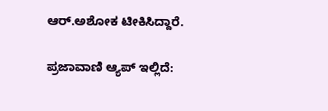ಆರ್‌.ಅಶೋಕ ಟೀಕಿಸಿದ್ದಾರೆ.

ಪ್ರಜಾವಾಣಿ ಆ್ಯಪ್ ಇಲ್ಲಿದೆ: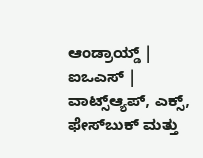ಆಂಡ್ರಾಯ್ಡ್ | ಐಒಎಸ್ | ವಾಟ್ಸ್ಆ್ಯಪ್, ಎಕ್ಸ್, ಫೇಸ್‌ಬುಕ್ ಮತ್ತು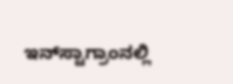ಇನ್‌ಸ್ಟಾಗ್ರಾಂನಲ್ಲಿ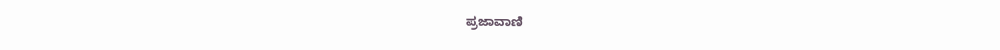ಪ್ರಜಾವಾಣಿ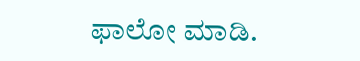ಫಾಲೋ ಮಾಡಿ.